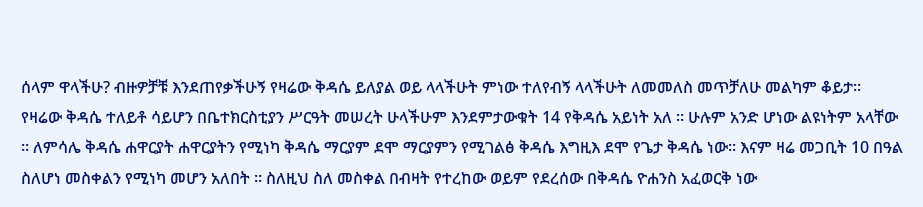ሰላም ዋላችሁ? ብዙዎቻቹ እንደጠየቃችሁኝ የዛሬው ቅዳሴ ይለያል ወይ ላላችሁት ምነው ተለየብኝ ላላችሁት ለመመለስ መጥቻለሁ መልካም ቆይታ። የዛሬው ቅዳሴ ተለይቶ ሳይሆን በቤተክርስቲያን ሥርዓት መሠረት ሁላችሁም እንደምታውቁት 14 የቅዳሴ አይነት አለ ። ሁሉም አንድ ሆነው ልዩነትም አላቸው ። ለምሳሌ ቅዳሴ ሐዋርያት ሐዋርያትን የሚነካ ቅዳሴ ማርያም ደሞ ማርያምን የሚገልፅ ቅዳሴ እግዚእ ደሞ የጌታ ቅዳሴ ነው። እናም ዛሬ መጋቢት 10 በዓል ስለሆነ መስቀልን የሚነካ መሆን አለበት ። ስለዚህ ስለ መስቀል በብዛት የተረከው ወይም የደረሰው በቅዳሴ ዮሐንስ አፈወርቅ ነው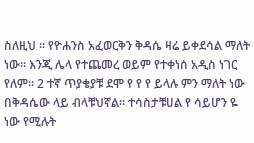ስለዚህ ። የዮሐንስ አፈወርቅን ቅዳሴ ዛሬ ይቀደሳል ማለት ነው። እንጂ ሌላ የተጨመረ ወይም የተቀነሰ አዲስ ነገር የለም። 2 ተኛ ጥያቄያቹ ደሞ የ የ የ ይላሉ ምን ማለት ነው በቅዳሴው ላይ ብላቹህኛል። ተሳስታቹሀል የ ሳይሆን ዬ ነው የሚሉት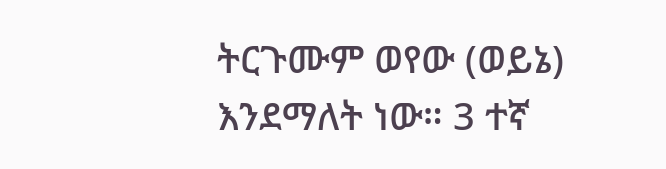ትርጉሙም ወየው (ወይኔ) እንደማለት ነው። 3 ተኛ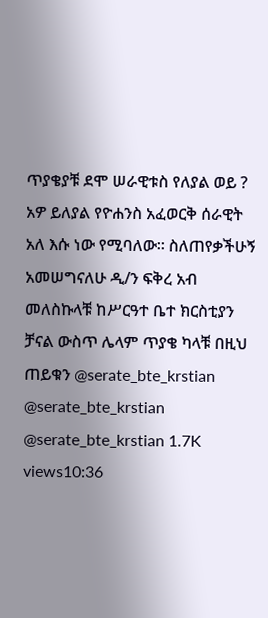ጥያቄያቹ ደሞ ሠራዊቱስ የለያል ወይ ? አዎ ይለያል የዮሐንስ አፈወርቅ ሰራዊት አለ እሱ ነው የሚባለው። ስለጠየቃችሁኝ አመሠግናለሁ ዲ/ን ፍቅረ አብ መለስኩላቹ ከሥርዓተ ቤተ ክርስቲያን ቻናል ውስጥ ሌላም ጥያቄ ካላቹ በዚህ ጠይቁን @serate_bte_krstian @serate_bte_krstian @serate_bte_krstian 1.7K views10:36